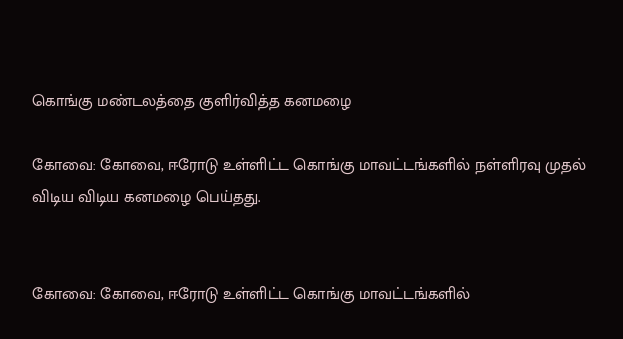கொங்கு மண்டலத்தை குளிர்வித்த கனமழை

கோவை: கோவை, ஈரோடு உள்ளிட்ட கொங்கு மாவட்டங்களில் நள்ளிரவு முதல் விடிய விடிய கனமழை பெய்தது.


கோவை: கோவை, ஈரோடு உள்ளிட்ட கொங்கு மாவட்டங்களில்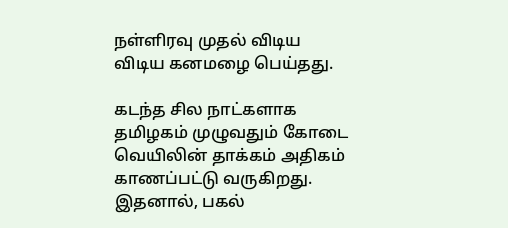நள்ளிரவு முதல் விடிய விடிய கனமழை பெய்தது.

கடந்த சில நாட்களாக தமிழகம் முழுவதும் கோடை வெயிலின் தாக்கம் அதிகம் காணப்பட்டு வருகிறது. இதனால், பகல்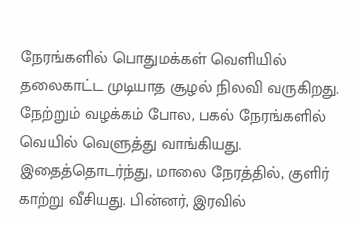நேரங்களில் பொதுமக்கள் வெளியில் தலைகாட்ட முடியாத சூழல் நிலவி வருகிறது. நேற்றும் வழக்கம் போல, பகல் நேரங்களில் வெயில் வெளுத்து வாங்கியது. இதைத்தொடர்ந்து, மாலை நேரத்தில், குளிர் காற்று வீசியது. பின்னர், இரவில்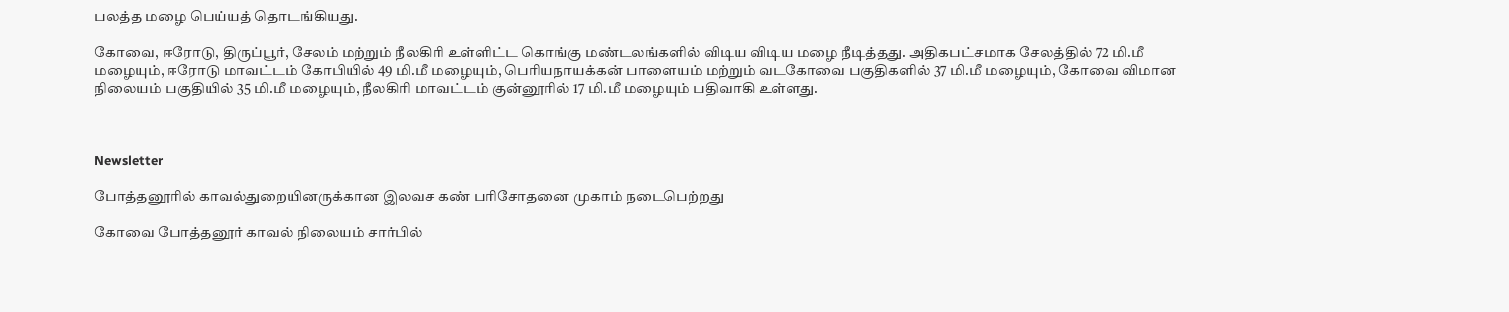பலத்த மழை பெய்யத் தொடங்கியது.

கோவை, ஈரோடு, திருப்பூர், சேலம் மற்றும் நீலகிரி உள்ளிட்ட கொங்கு மண்டலங்களில் விடிய விடிய மழை நீடித்தது. அதிகபட்சமாக சேலத்தில் 72 மி.மீ மழையும், ஈரோடு மாவட்டம் கோபியில் 49 மி.மீ மழையும், பெரியநாயக்கன் பாளையம் மற்றும் வடகோவை பகுதிகளில் 37 மி.மீ மழையும், கோவை விமான நிலையம் பகுதியில் 35 மி.மீ மழையும், நீலகிரி மாவட்டம் குன்னூரில் 17 மி.மீ மழையும் பதிவாகி உள்ளது.



Newsletter

போத்தனூரில் காவல்துறையினருக்கான இலவச கண் பரிசோதனை முகாம் நடைபெற்றது

கோவை போத்தனூர் காவல் நிலையம் சார்பில்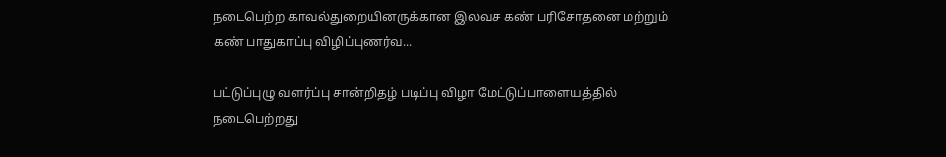நடைபெற்ற காவல்துறையினருக்கான இலவச கண் பரிசோதனை மற்றும் கண் பாதுகாப்பு விழிப்புணர்வ...

பட்டுப்புழு வளர்ப்பு சான்றிதழ் படிப்பு விழா மேட்டுப்பாளையத்தில் நடைபெற்றது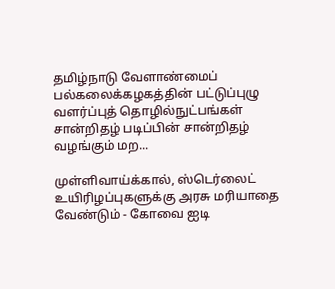தமிழ்நாடு வேளாண்மைப் பல்கலைக்கழகத்தின் பட்டுப்புழு வளர்ப்புத் தொழில்நுட்பங்கள் சான்றிதழ் படிப்பின் சான்றிதழ் வழங்கும் மற...

முள்ளிவாய்க்கால், ஸ்டெர்லைட் உயிரிழப்புகளுக்கு அரசு மரியாதை வேண்டும் - கோவை ஐடி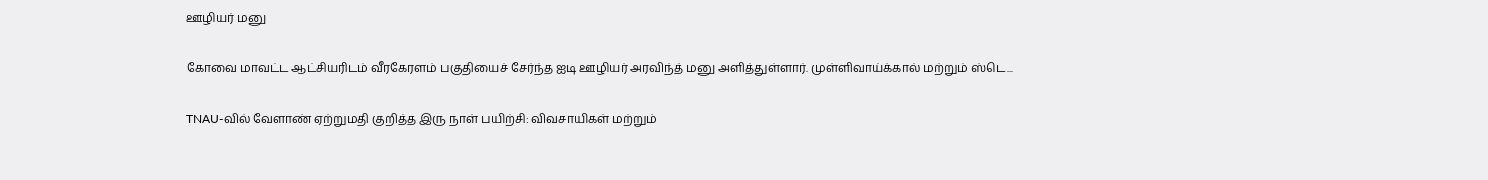ஊழியர் மனு

கோவை மாவட்ட ஆட்சியரிடம் வீரகேரளம் பகுதியைச் சேர்ந்த ஐடி ஊழியர் அரவிந்த் மனு அளித்துள்ளார். முள்ளிவாய்க்கால் மற்றும் ஸ்டெ...

TNAU-வில் வேளாண் ஏற்றுமதி குறித்த இரு நாள் பயிற்சி: விவசாயிகள் மற்றும்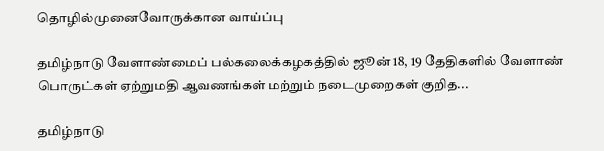தொழில்முனைவோருக்கான வாய்ப்பு

தமிழ்நாடு வேளாண்மைப் பல்கலைக்கழகத்தில் ஜூன் 18, 19 தேதிகளில் வேளாண் பொருட்கள் ஏற்றுமதி ஆவணங்கள் மற்றும் நடைமுறைகள் குறித...

தமிழ்நாடு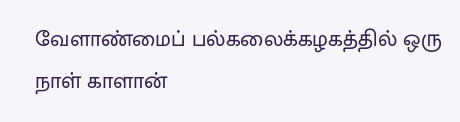வேளாண்மைப் பல்கலைக்கழகத்தில் ஒரு நாள் காளான்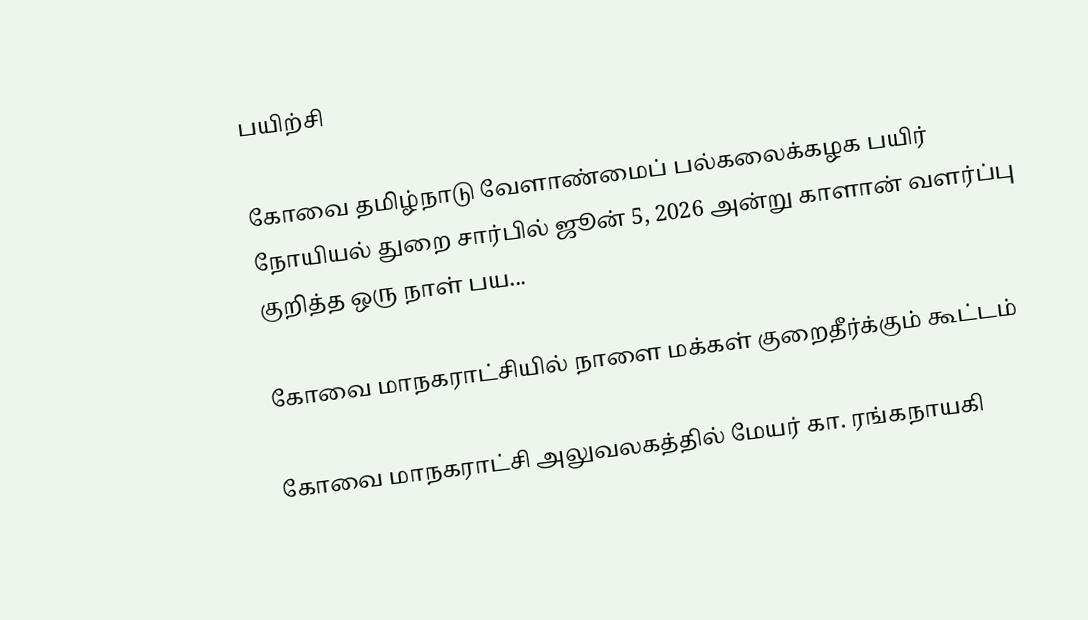பயிற்சி

கோவை தமிழ்நாடு வேளாண்மைப் பல்கலைக்கழக பயிர் நோயியல் துறை சார்பில் ஜூன் 5, 2026 அன்று காளான் வளர்ப்பு குறித்த ஒரு நாள் பய...

கோவை மாநகராட்சியில் நாளை மக்கள் குறைதீர்க்கும் கூட்டம்

கோவை மாநகராட்சி அலுவலகத்தில் மேயர் கா. ரங்கநாயகி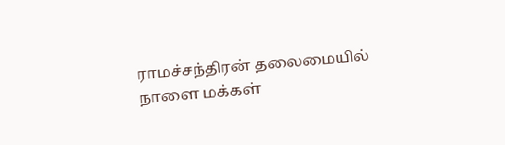ராமச்சந்திரன் தலைமையில் நாளை மக்கள்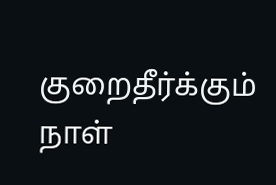குறைதீர்க்கும் நாள்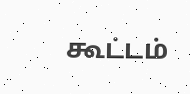கூட்டம்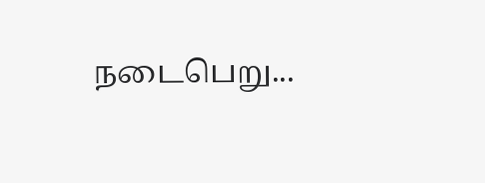நடைபெறு...